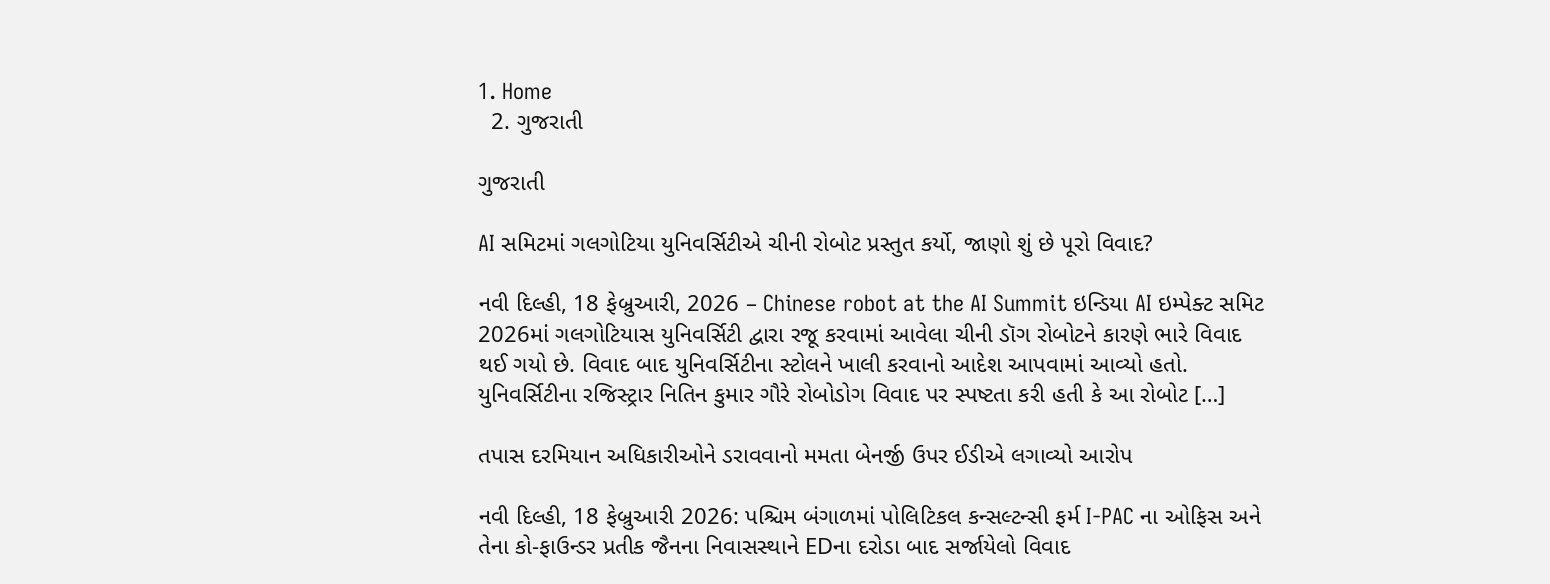1. Home
  2. ગુજરાતી

ગુજરાતી

AI સમિટમાં ગલગોટિયા યુનિવર્સિટીએ ચીની રોબોટ પ્રસ્તુત કર્યો, જાણો શું છે પૂરો વિવાદ?

નવી દિલ્હી, 18 ફેબ્રુઆરી, 2026 – Chinese robot at the AI Summit ઇન્ડિયા AI ઇમ્પેક્ટ સમિટ 2026માં ગલગોટિયાસ યુનિવર્સિટી દ્વારા રજૂ કરવામાં આવેલા ચીની ડૉગ રોબોટને કારણે ભારે વિવાદ થઈ ગયો છે. વિવાદ બાદ યુનિવર્સિટીના સ્ટોલને ખાલી કરવાનો આદેશ આપવામાં આવ્યો હતો. યુનિવર્સિટીના રજિસ્ટ્રાર નિતિન કુમાર ગૌરે રોબોડોગ વિવાદ પર સ્પષ્ટતા કરી હતી કે આ રોબોટ […]

તપાસ દરમિયાન અધિકારીઓને ડરાવવાનો મમતા બેનર્જી ઉપર ઈડીએ લગાવ્યો આરોપ

નવી દિલ્હી, 18 ફેબ્રુઆરી 2026: પશ્ચિમ બંગાળમાં પોલિટિકલ કન્સલ્ટન્સી ફર્મ I-PAC ના ઓફિસ અને તેના કો-ફાઉન્ડર પ્રતીક જૈનના નિવાસસ્થાને EDના દરોડા બાદ સર્જાયેલો વિવાદ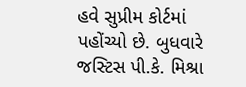હવે સુપ્રીમ કોર્ટમાં પહોંચ્યો છે. બુધવારે જસ્ટિસ પી.કે. મિશ્રા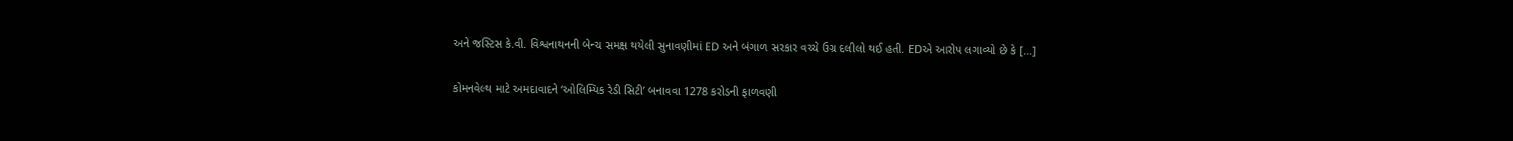અને જસ્ટિસ કે.વી. વિશ્વનાથનની બેન્ચ સમક્ષ થયેલી સુનાવણીમાં ED અને બંગાળ સરકાર વચ્ચે ઉગ્ર દલીલો થઈ હતી. EDએ આરોપ લગાવ્યો છે કે […]

કોમનવેલ્થ માટે અમદાવાદને ‘ઓલિમ્પિક રેડી સિટી’ બનાવવા 1278 કરોડની ફાળવણી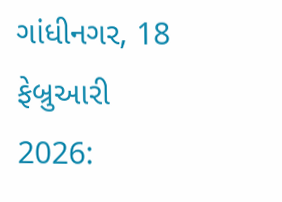ગાંધીનગર, 18 ફેબ્રુઆરી 2026: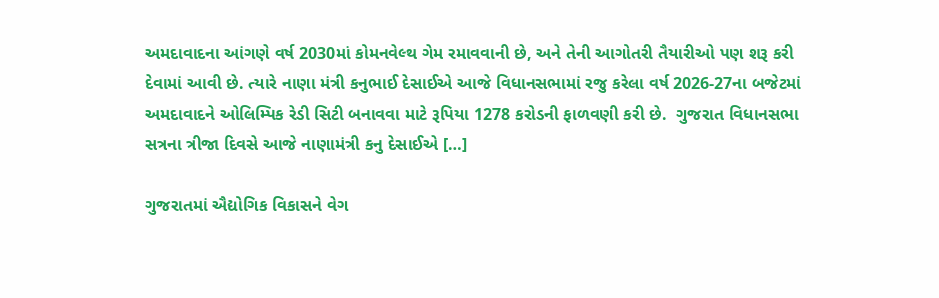અમદાવાદના આંગણે વર્ષ 2030માં કોમનવેલ્થ ગેમ રમાવવાની છે, અને તેની આગોતરી તૈયારીઓ પણ શરૂ કરી દેવામાં આવી છે. ત્યારે નાણા મંત્રી કનુભાઈ દેસાઈએ આજે વિધાનસભામાં રજુ કરેલા વર્ષ 2026-27ના બજેટમાં અમદાવાદને ઓલિમ્પિક રેડી સિટી બનાવવા માટે રૂપિયા 1278 કરોડની ફાળવણી કરી છે.  ગુજરાત વિધાનસભા સત્રના ત્રીજા દિવસે આજે નાણામંત્રી કનુ દેસાઈએ […]

ગુજરાતમાં ઐદ્યોગિક વિકાસને વેગ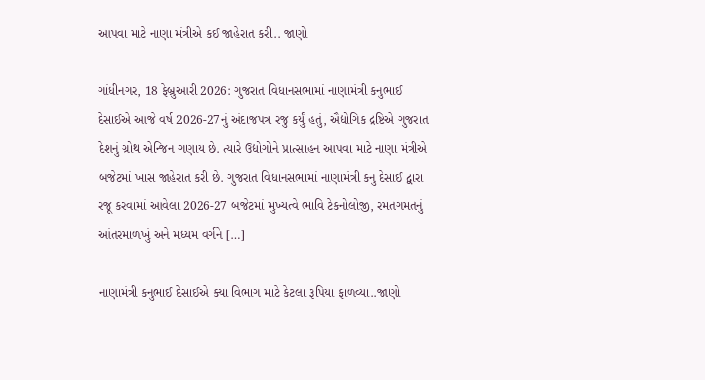આપવા માટે નાણા મંત્રીએ કઈ જાહેરાત કરી.. જાણો

ગાંધીનગર, 18 ફેબ્રુઆરી 2026: ગુજરાત વિધાનસભામાં નાણામંત્રી કનુભાઈ દેસાઈએ આજે વર્ષ 2026-27નું અંદાજપત્ર રજુ કર્યું હતું, ઐદ્યોગિક દ્રષ્ટિએ ગુજરાત દેશનું ગ્રોથ એન્જિન ગણાય છે. ત્યારે ઉદ્યોગોને પ્રાત્સાહન આપવા માટે નાણા મંત્રીએ બજેટમાં ખાસ જાહેરાત કરી છે. ગુજરાત વિધાનસભામાં નાણામંત્રી કનુ દેસાઈ દ્વારા રજૂ કરવામાં આવેલા 2026-27 બજેટમાં મુખ્યત્વે ભાવિ ટેકનોલોજી, રમતગમતનું આંતરમાળખું અને મધ્યમ વર્ગને […]

નાણામંત્રી કનુભાઈ દેસાઈએ ક્યા વિભાગ માટે કેટલા રૂપિયા ફાળવ્યા..જાણો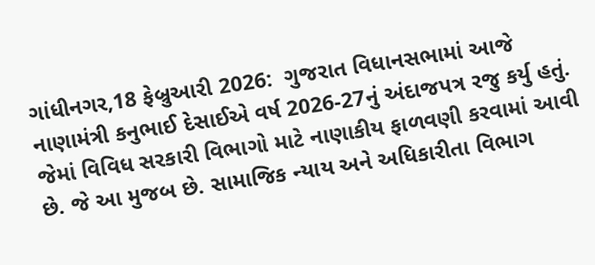ગાંધીનગર,18 ફેબ્રુઆરી 2026:  ગુજરાત વિધાનસભામાં આજે નાણામંત્રી કનુભાઈ દેસાઈએ વર્ષ 2026-27નું અંદાજપત્ર રજુ કર્યુ હતું. જેમાં વિવિધ સરકારી વિભાગો માટે નાણાકીય ફાળવણી કરવામાં આવી છે. જે આ મુજબ છે. સામાજિક ન્યાય અને અધિકારીતા વિભાગ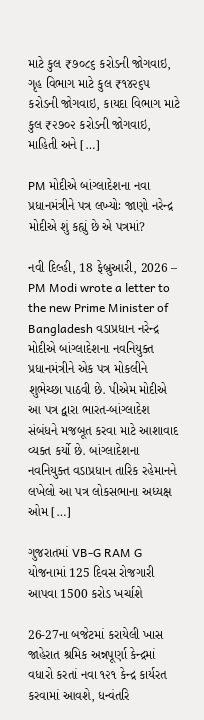માટે કુલ ₹૭૦૮૬ કરોડની જોગવાઇ, ગૃહ વિભાગ માટે કુલ ₹૧૪૨૬૫ કરોડની જોગવાઇ, કાયદા વિભાગ માટે કુલ ₹૨૭૦૨ કરોડની જોગવાઇ, માહિતી અને […]

PM મોદીએ બાંગ્લાદેશના નવા પ્રધાનમંત્રીને પત્ર લખ્યોઃ જાણો નરેન્દ્ર મોદીએ શું કહ્યું છે એ પત્રમાં?

નવી દિલ્હી, 18 ફેબ્રુઆરી, 2026 – PM Modi wrote a letter to the new Prime Minister of Bangladesh વડાપ્રધાન નરેન્દ્ર મોદીએ બાંગ્લાદેશના નવનિયુક્ત પ્રધાનમંત્રીને એક પત્ર મોકલીને શુભેચ્છા પાઠવી છે. પીએમ મોદીએ આ પત્ર દ્વારા ભારત-બાંગ્લાદેશ સંબંધને મજબૂત કરવા માટે આશાવાદ વ્યક્ત કર્યો છે. બાંગ્લાદેશના નવનિયુક્ત વડાપ્રધાન તારિક રહેમાનને લખેલો આ પત્ર લોકસભાના અધ્યક્ષ ઓમ […]

ગુજરાતમાં VB-G RAM G યોજનામાં 125 દિવસ રોજગારી આપવા 1500 કરોડ ખર્ચાશે

26-27ના બજેટમાં કરાયેલી ખાસ જાહેરાત શ્રમિક અન્નપૂર્ણા કેન્‍દ્રમાં વધારો કરતાં નવા ૧૨૧ કેન્‍દ્ર કાર્યરત કરવામાં આવશે, ધન્‍વંતરિ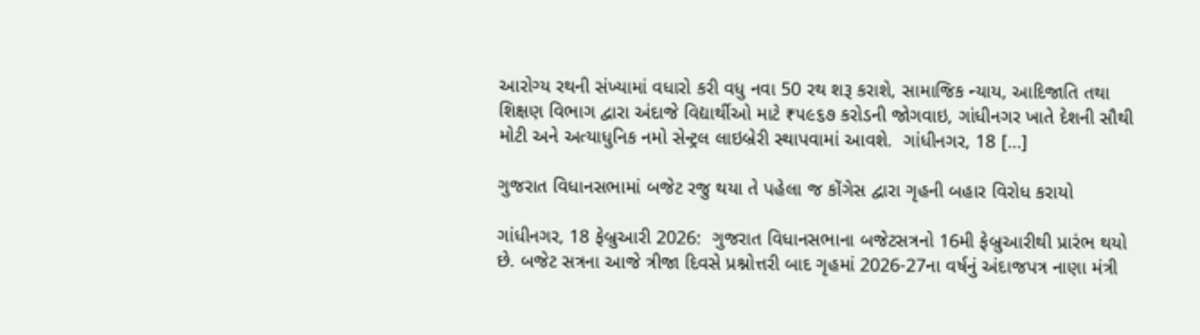આરોગ્ય રથની સંખ્યામાં વધારો કરી વધુ નવા 50 રથ શરૂ કરાશે, સામાજિક ન્યાય, આદિજાતિ તથા શિક્ષણ વિભાગ દ્વારા અંદાજે વિદ્યાર્થીઓ માટે ₹૫૯૬૭ કરોડની જોગવાઇ, ગાંધીનગર ખાતે દેશની સૌથી મોટી અને અત્યાધુનિક નમો સેન્ટ્રલ લાઇબ્રેરી સ્થાપવામાં આવશે.  ગાંધીનગર, 18 […]

ગુજરાત વિધાનસભામાં બજેટ રજુ થયા તે પહેલા જ કોંગેસ દ્વારા ગૃહની બહાર વિરોધ કરાયો

ગાંધીનગર, 18 ફેબ્રુઆરી 2026:  ગુજરાત વિધાનસભાના બજેટસત્રનો 16મી ફેબ્રુઆરીથી પ્રારંભ થયો છે. બજેટ સત્રના આજે ત્રીજા દિવસે પ્રશ્નોત્તરી બાદ ગૃહમાં 2026-27ના વર્ષનું અંદાજપત્ર નાણા મંત્રી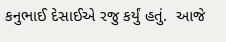કનુભાઈ દેસાઈએ રજુ કર્યું હતું.  આજે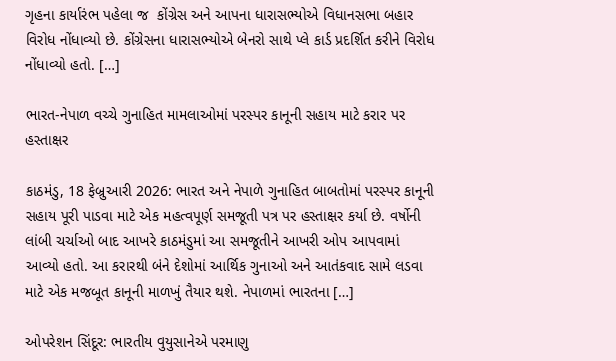ગૃહના કાર્યારંભ પહેલા જ  કોંગ્રેસ અને આપના ધારાસભ્યોએ વિધાનસભા બહાર વિરોધ નોંધાવ્યો છે. કોંગ્રેસના ધારાસભ્યોએ બેનરો સાથે પ્લે કાર્ડ પ્રદર્શિત કરીને વિરોધ નોંધાવ્યો હતો. […]

ભારત-નેપાળ વચ્ચે ગુનાહિત મામલાઓમાં પરસ્પર કાનૂની સહાય માટે કરાર પર હસ્તાક્ષર

કાઠમંડુ, 18 ફેબ્રુઆરી 2026: ભારત અને નેપાળે ગુનાહિત બાબતોમાં પરસ્પર કાનૂની સહાય પૂરી પાડવા માટે એક મહત્વપૂર્ણ સમજૂતી પત્ર પર હસ્તાક્ષર કર્યા છે. વર્ષોની લાંબી ચર્ચાઓ બાદ આખરે કાઠમંડુમાં આ સમજૂતીને આખરી ઓપ આપવામાં આવ્યો હતો. આ કરારથી બંને દેશોમાં આર્થિક ગુનાઓ અને આતંકવાદ સામે લડવા માટે એક મજબૂત કાનૂની માળખું તૈયાર થશે. નેપાળમાં ભારતના […]

ઓપરેશન સિંદૂર: ભારતીય વુયુસાનેએ પરમાણુ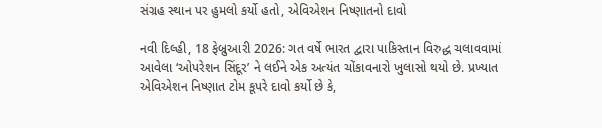સંગ્રહ સ્થાન પર હુમલો કર્યો હતો, એવિએશન નિષ્ણાતનો દાવો

નવી દિલ્હી, 18 ફેબ્રુઆરી 2026: ગત વર્ષે ભારત દ્વારા પાકિસ્તાન વિરુદ્ધ ચલાવવામાં આવેલા ‘ઓપરેશન સિંદૂર’ ને લઈને એક અત્યંત ચોંકાવનારો ખુલાસો થયો છે. પ્રખ્યાત એવિએશન નિષ્ણાત ટોમ કૂપરે દાવો કર્યો છે કે,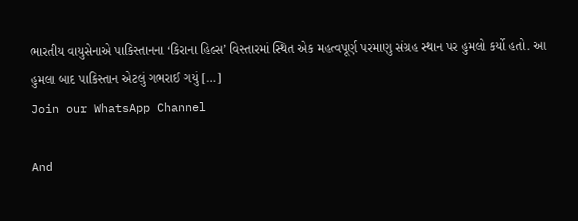ભારતીય વાયુસેનાએ પાકિસ્તાનના ‘કિરાના હિલ્સ’ વિસ્તારમાં સ્થિત એક મહત્વપૂર્ણ પરમાણુ સંગ્રહ સ્થાન પર હુમલો કર્યો હતો. આ હુમલા બાદ પાકિસ્તાન એટલું ગભરાઈ ગયું […]
Join our WhatsApp Channel

And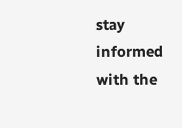stay informed with the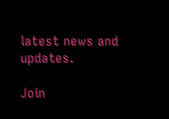latest news and updates.

Join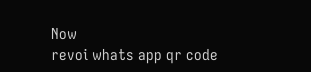Now
revoi whats app qr code